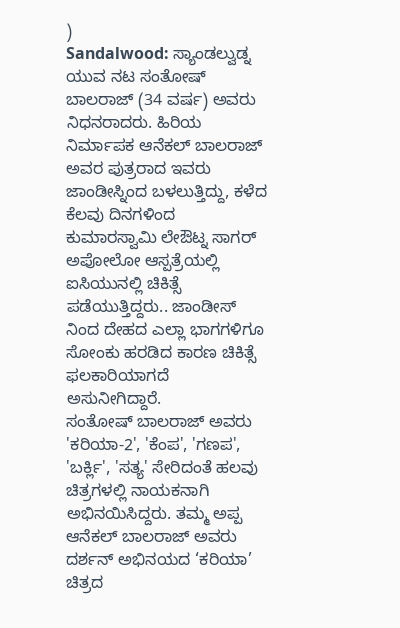)
Sandalwood: ಸ್ಯಾಂಡಲ್ವುಡ್ನ ಯುವ ನಟ ಸಂತೋಷ್ ಬಾಲರಾಜ್ (34 ವರ್ಷ) ಅವರು ನಿಧನರಾದರು. ಹಿರಿಯ ನಿರ್ಮಾಪಕ ಆನೆಕಲ್ ಬಾಲರಾಜ್ ಅವರ ಪುತ್ರರಾದ ಇವರು ಜಾಂಡೀಸ್ನಿಂದ ಬಳಲುತ್ತಿದ್ದು, ಕಳೆದ ಕೆಲವು ದಿನಗಳಿಂದ ಕುಮಾರಸ್ವಾಮಿ ಲೇಔಟ್ನ ಸಾಗರ್ ಅಪೋಲೋ ಆಸ್ಪತ್ರೆಯಲ್ಲಿ ಐಸಿಯುನಲ್ಲಿ ಚಿಕಿತ್ಸೆ ಪಡೆಯುತ್ತಿದ್ದರು.. ಜಾಂಡೀಸ್ ನಿಂದ ದೇಹದ ಎಲ್ಲಾ ಭಾಗಗಳಿಗೂ ಸೋಂಕು ಹರಡಿದ ಕಾರಣ ಚಿಕಿತ್ಸೆ ಫಲಕಾರಿಯಾಗದೆ ಅಸುನೀಗಿದ್ದಾರೆ.
ಸಂತೋಷ್ ಬಾಲರಾಜ್ ಅವರು 'ಕರಿಯಾ-2', 'ಕೆಂಪ', 'ಗಣಪ', 'ಬರ್ಕ್ಲಿ', 'ಸತ್ಯ' ಸೇರಿದಂತೆ ಹಲವು ಚಿತ್ರಗಳಲ್ಲಿ ನಾಯಕನಾಗಿ ಅಭಿನಯಿಸಿದ್ದರು. ತಮ್ಮ ಅಪ್ಪ ಆನೆಕಲ್ ಬಾಲರಾಜ್ ಅವರು ದರ್ಶನ್ ಅಭಿನಯದ ‘ಕರಿಯಾ’ ಚಿತ್ರದ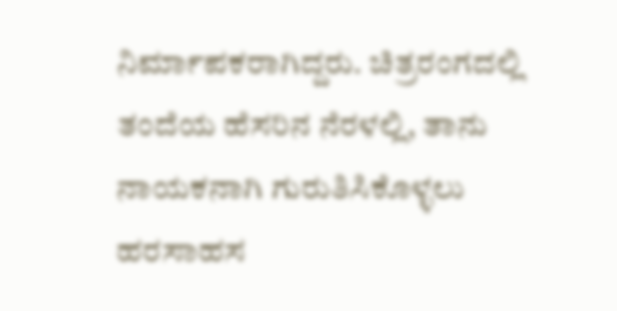ನಿರ್ಮಾಪಕರಾಗಿದ್ದರು. ಚಿತ್ರರಂಗದಲ್ಲಿ ತಂದೆಯ ಹೆಸರಿನ ನೆರಳಲ್ಲಿ, ತಾನು ನಾಯಕನಾಗಿ ಗುರುತಿಸಿಕೊಳ್ಳಲು ಹರಸಾಹಸ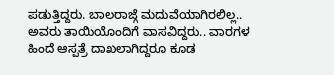ಪಡುತ್ತಿದ್ದರು. ಬಾಲರಾಜ್ಗೆ ಮದುವೆಯಾಗಿರಲಿಲ್ಲ.. ಅವರು ತಾಯಿಯೊಂದಿಗೆ ವಾಸವಿದ್ದರು.. ವಾರಗಳ ಹಿಂದೆ ಆಸ್ಪತ್ರೆ ದಾಖಲಾಗಿದ್ದರೂ ಕೂಡ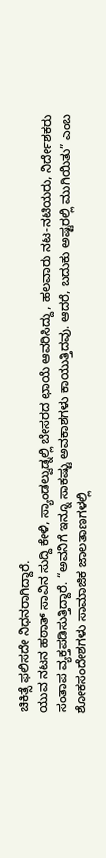ಚಿಕಿತ್ಸೆ ಫಲಿಸದೇ ನಿಧನರಾಗಿದ್ದಾರೆ.
ಯುವ ನಟನ ಹಠಾತ್ ಸಾವಿನ ಸುದ್ದಿ ಕೇಳಿ, ಸ್ಯಾಂಡಲ್ವುಡ್ನಲ್ಲಿ ಬೇಸರದ ಛಾಯೆ ಆವರಿಸಿದ್ದು, ಹಲವಾರು ನಟ-ನಟಿಯರು, ನಿರ್ದೇಶಕರು ಸಂತಾಪ ವ್ಯಕ್ತಪಡಿಸುತ್ತಿದ್ದಾರೆ. “ಅವನಿಗೆ ಇನ್ನೂ ಸಾಕಷ್ಟು ಅವಕಾಶಗಳು ಕಾಯುತ್ತಿದವು. ಆದರೆ, ಬದುಕು ಅಷ್ಟರಲ್ಲಿ ಮುಗಿಯಿತು” ಎಂಬ ಶೋಕಸಂದೇಶಗಳು ಸಾಮಾಜಿಕ ಜಾಲತಾಣಗಳಲ್ಲಿ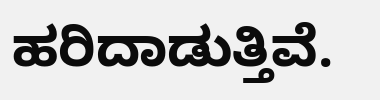ಹರಿದಾಡುತ್ತಿವೆ.